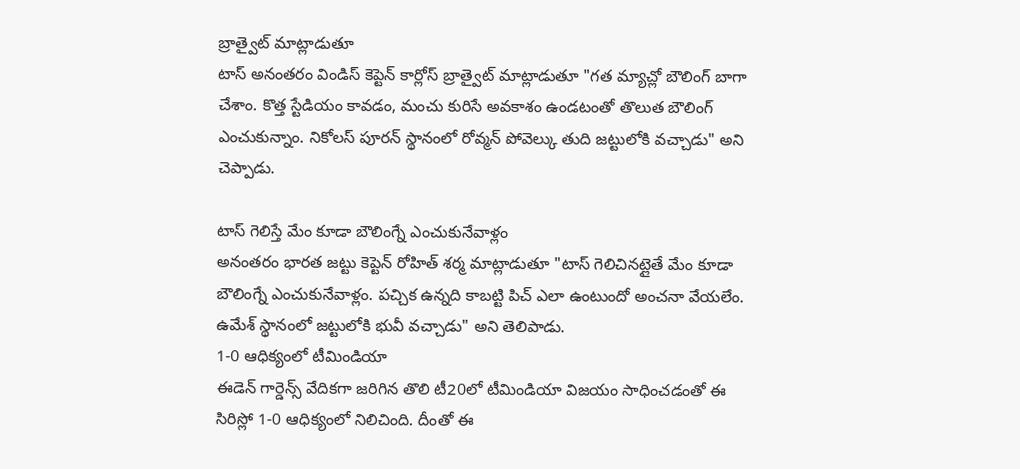బ్రాత్వైట్ మాట్లాడుతూ
టాస్ అనంతరం విండిస్ కెప్టెన్ కార్లోస్ బ్రాత్వైట్ మాట్లాడుతూ "గత మ్యాచ్లో బౌలింగ్ బాగా చేశాం. కొత్త స్టేడియం కావడం, మంచు కురిసే అవకాశం ఉండటంతో తొలుత బౌలింగ్ ఎంచుకున్నాం. నికోలస్ పూరన్ స్థానంలో రోవ్మన్ పోవెల్కు తుది జట్టులోకి వచ్చాడు" అని చెప్పాడు.

టాస్ గెలిస్తే మేం కూడా బౌలింగ్నే ఎంచుకునేవాళ్లం
అనంతరం భారత జట్టు కెప్టెన్ రోహిత్ శర్మ మాట్లాడుతూ "టాస్ గెలిచినట్లైతే మేం కూడా బౌలింగ్నే ఎంచుకునేవాళ్లం. పచ్చిక ఉన్నది కాబట్టి పిచ్ ఎలా ఉంటుందో అంచనా వేయలేం. ఉమేశ్ స్థానంలో జట్టులోకి భువీ వచ్చాడు" అని తెలిపాడు.
1-0 ఆధిక్యంలో టీమిండియా
ఈడెన్ గార్డెన్స్ వేదికగా జరిగిన తొలి టీ20లో టీమిండియా విజయం సాధించడంతో ఈ సిరిస్లో 1-0 ఆధిక్యంలో నిలిచింది. దీంతో ఈ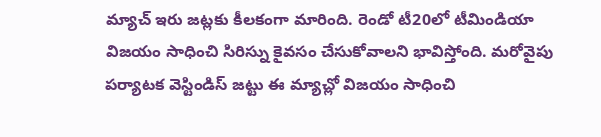మ్యాచ్ ఇరు జట్లకు కీలకంగా మారింది. రెండో టీ20లో టీమిండియా విజయం సాధించి సిరిస్ను కైవసం చేసుకోవాలని భావిస్తోంది. మరోవైపు పర్యాటక వెస్టిండిస్ జట్టు ఈ మ్యాచ్లో విజయం సాధించి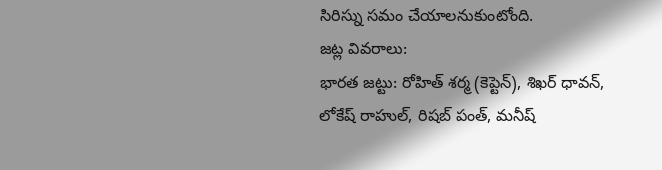సిరిస్ను సమం చేయాలనుకుంటోంది.
జట్ల వివరాలు:
భారత జట్టు: రోహిత్ శర్మ (కెప్టెన్), శిఖర్ ధావన్, లోకేష్ రాహుల్, రిషబ్ పంత్, మనీష్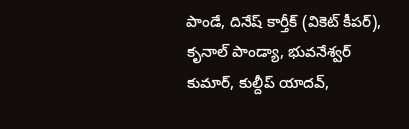పాండే, దినేష్ కార్తీక్ (వికెట్ కీపర్), కృనాల్ పాండ్యా, భువనేశ్వర్ కుమార్, కుల్దీప్ యాదవ్,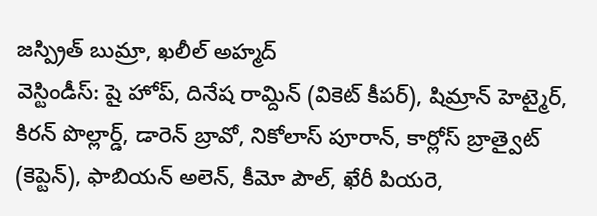జస్ప్రిత్ బుమ్రా, ఖలీల్ అహ్మద్
వెస్టిండీస్: షై హోప్, దినేష రామ్దిన్ (వికెట్ కీపర్), షిమ్రాన్ హెట్మైర్, కిరన్ పొల్లార్డ్, డారెన్ బ్రావో, నికోలాస్ పూరాన్, కార్లోస్ బ్రాత్వైట్ (కెప్టెన్), ఫాబియన్ అలెన్, కీమో పౌల్, ఖేరీ పియరె,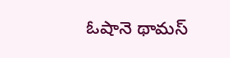ఓషానె థామస్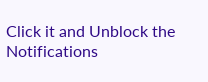Click it and Unblock the Notifications